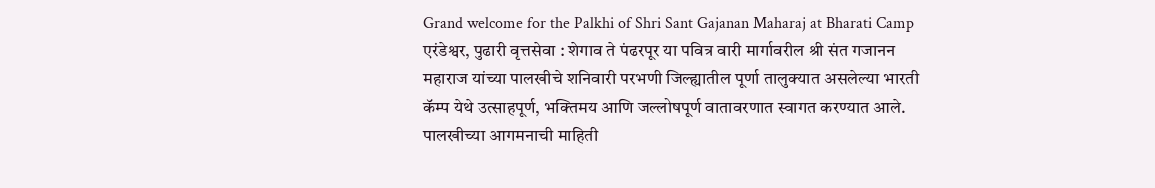Grand welcome for the Palkhi of Shri Sant Gajanan Maharaj at Bharati Camp
एरंडेश्वर, पुढारी वृत्तसेवा : शेगाव ते पंढरपूर या पवित्र वारी मार्गावरील श्री संत गजानन महाराज यांच्या पालखीचे शनिवारी परभणी जिल्ह्यातील पूर्णा तालुक्यात असलेल्या भारती कॅम्प येथे उत्साहपूर्ण, भक्तिमय आणि जल्लोषपूर्ण वातावरणात स्वागत करण्यात आले. पालखीच्या आगमनाची माहिती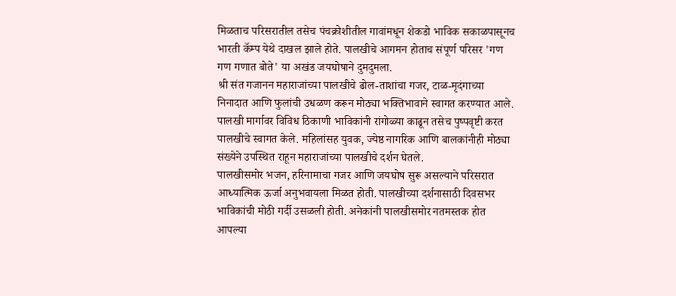मिळताच परिसरातील तसेच पंचक्रोशीतील गावांमधून शेकडो भाविक सकाळपासूनच भारती कॅम्प येथे दाखल झाले होते. पालखीचे आगमन होताच संपूर्ण परिसर 'गण गण गणात बोते' या अखंड जयघोषाने दुमदुमला.
श्री संत गजानन महाराजांच्या पालखीचे ढोल-ताशांचा गजर, टाळ-मृदंगाच्या निनादात आणि फुलांची उधळण करून मोठ्या भक्तिभावाने स्वागत करण्यात आले. पालखी मार्गावर विविध ठिकाणी भाविकांनी रांगोळ्या काढून तसेच पुष्पवृष्टी करत पालखीचे स्वागत केले. महिलांसह युवक, ज्येष्ठ नागरिक आणि बालकांनीही मोठ्या संख्येने उपस्थित राहून महाराजांच्या पालखीचे दर्शन घेतले.
पालखीसमोर भजन, हरिनामाचा गजर आणि जयघोष सुरू असल्याने परिसरात आध्यात्मिक ऊर्जा अनुभवायला मिळत होती. पालखीच्या दर्शनासाठी दिवसभर भाविकांची मोठी गर्दी उसळली होती. अनेकांनी पालखीसमोर नतमस्तक होत आपल्या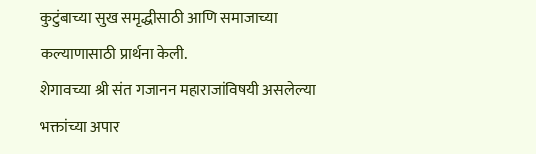कुटुंबाच्या सुख समृद्धीसाठी आणि समाजाच्या कल्याणासाठी प्रार्थना केली.
शेगावच्या श्री संत गजानन महाराजांविषयी असलेल्या भक्तांच्या अपार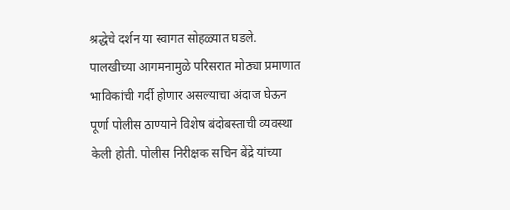श्रद्धेचे दर्शन या स्वागत सोहळ्यात घडले. पालखीच्या आगमनामुळे परिसरात मोठ्या प्रमाणात भाविकांची गर्दी होणार असल्याचा अंदाज घेऊन पूर्णा पोलीस ठाण्याने विशेष बंदोबस्ताची व्यवस्था केली होती. पोलीस निरीक्षक सचिन बेंद्रे यांच्या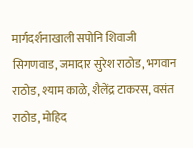मार्गदर्शनाखाली सपोनि शिवाजी सिगणवाड, जमादार सुरेश राठोड, भगवान राठोड, श्याम काळे, शैलेंद्र टाकरस, वसंत राठोड, मोहिद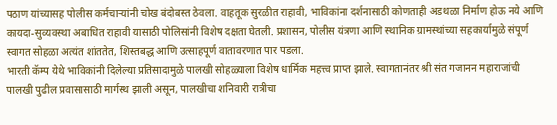पठाण यांच्यासह पोलीस कर्मचाऱ्यांनी चोख बंदोबस्त ठेवला. वाहतूक सुरळीत राहावी, भाविकांना दर्शनासाठी कोणताही अडथळा निर्माण होऊ नये आणि कायदा-सुव्यवस्था अबाधित राहावी यासाठी पोलिसांनी विशेष दक्षता घेतली. प्रशासन, पोलीस यंत्रणा आणि स्थानिक ग्रामस्थांच्या सहकार्यामुळे संपूर्ण स्वागत सोहळा अत्यंत शांततेत, शिस्तबद्ध आणि उत्साहपूर्ण वातावरणात पार पडला.
भारती कॅम्प येथे भाविकांनी दिलेल्या प्रतिसादामुळे पालखी सोहळ्याला विशेष धार्मिक महत्त्व प्राप्त झाले. स्वागतानंतर श्री संत गजानन महाराजांची पालखी पुढील प्रवासासाठी मार्गस्थ झाली असून, पालखीचा शनिवारी रात्रीचा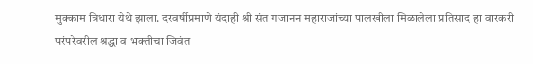मुक्काम त्रिधारा येथे झाला. दरवर्षीप्रमाणे यंदाही श्री संत गजानन महाराजांच्या पालखीला मिळालेला प्रतिसाद हा वारकरी परंपरेवरील श्रद्धा व भक्तीचा जिवंत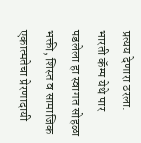प्रत्यय देणारा ठरला. भारती कॅम्प येथे पार पडलेला हा स्वागत सोहळा भक्ती, शिस्त व सामाजिक एकात्मतेचा प्रेरणादायी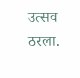उत्सव ठरला.